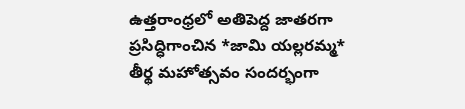ఉత్తరాంధ్రలో అతిపెద్ద జాతరగా ప్రసిద్ధిగాంచిన *జామి యల్లరమ్మ* తీర్థ మహోత్సవం సందర్భంగా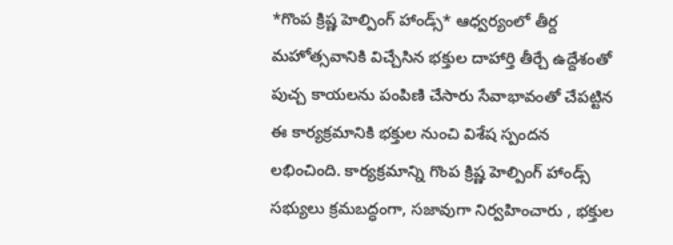*గొంప క్రిష్ణ హెల్పింగ్ హాండ్స్* ఆధ్వర్యంలో తీర్ద మహోత్సవానికి విచ్చేసిన భక్తుల దాహార్తి తీర్చే ఉద్దేశంతో పుచ్చ కాయలను పంపిణి చేసారు సేవాభావంతో చేపట్టిన ఈ కార్యక్రమానికి భక్తుల నుంచి విశేష స్పందన లభించింది. కార్యక్రమాన్ని గొంప క్రిష్ణ హెల్పింగ్ హాండ్స్ సభ్యులు క్రమబద్ధంగా, సజావుగా నిర్వహించారు , భక్తుల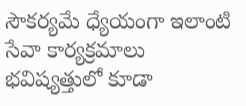సౌకర్యమే ధ్యేయంగా ఇలాంటి సేవా కార్యక్రమాలు భవిష్యత్తులో కూడా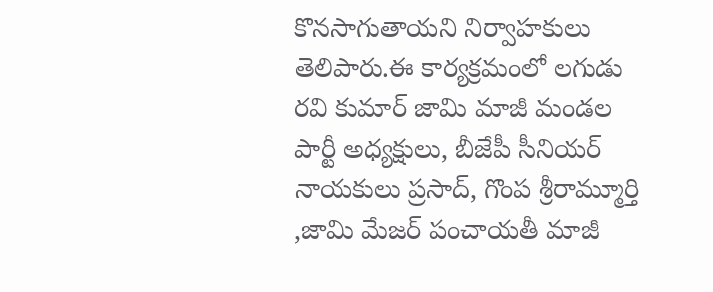కొనసాగుతాయని నిర్వాహకులు తెలిపారు.ఈ కార్యక్రమంలో లగుడు రవి కుమార్ జామి మాజీ మండల పార్టీ అధ్యక్షులు, బీజేపీ సీనియర్ నాయకులు ప్రసాద్, గొంప శ్రీరామ్మూర్తి ,జామి మేజర్ పంచాయతీ మాజీ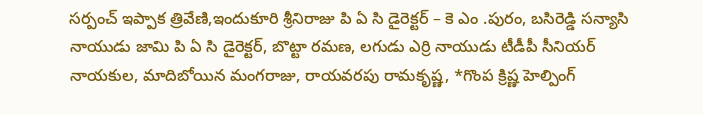సర్పంచ్ ఇప్పాక త్రివేణి,ఇందుకూరి శ్రీనిరాజు పి ఏ సి డైరెక్టర్ – కె ఎం .పురం, బసిరెడ్డి సన్యాసి నాయుడు జామి పి ఏ సి డైరెక్టర్, బొట్టా రమణ, లగుడు ఎర్రి నాయుడు టీడీపీ సీనియర్ నాయకుల, మాదిబోయిన మంగరాజు, రాయవరపు రామకృష్ణ, *గొంప క్రిష్ణ హెల్పింగ్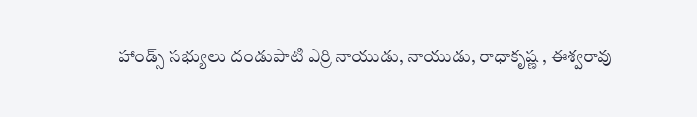హాండ్స్ సభ్యులు దండుపాటి ఎర్రి నాయుడు, నాయుడు, రాధాకృష్ణ , ఈశ్వరావు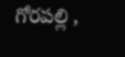గోరపల్లి ,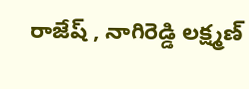రాజేష్ , నాగిరెడ్డి లక్ష్మణ్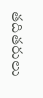తదితరులు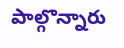పాల్గొన్నారు